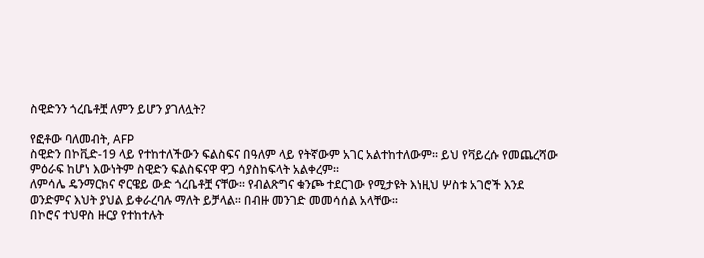ስዊድንን ጎረቤቶቿ ለምን ይሆን ያገለሏት?

የፎቶው ባለመብት, AFP
ስዊድን በኮቪድ-19 ላይ የተከተለችውን ፍልስፍና በዓለም ላይ የትኛውም አገር አልተከተለውም። ይህ የቫይረሱ የመጨረሻው ምዕራፍ ከሆነ እውነትም ስዊድን ፍልስፍናዋ ዋጋ ሳያስከፍላት አልቀረም።
ለምሳሌ ዴንማርክና ኖርዌይ ውድ ጎረቤቶቿ ናቸው። የብልጽግና ቁንጮ ተደርገው የሚታዩት እነዚህ ሦስቱ አገሮች እንደ ወንድምና እህት ያህል ይቀራረባሉ ማለት ይቻላል። በብዙ መንገድ መመሳሰል አላቸው።
በኮሮና ተህዋስ ዙርያ የተከተሉት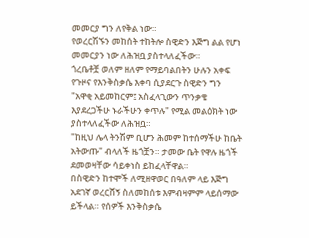መመርያ ግን ለየቅል ነው።
የወረርሽኙን መከሰት ተከትሎ ስዊድን እጅግ ልል የሆነ መመርያን ነው ለሕዝቧ ያስተላለፈችው።
ጎረቤቶቿ ወለም ዘለም የማይባልበትን ሁሉን አቀፍ የጉዞና የእንቅስቃሴ እቀባ ሲያደርጉ ስዊድን ግን "አዋቂ አይመከርም፤ አስፈላጊውን ጥንቃቄ እያደረጋችሁ ኑራችሁን ቀጥሉ" የሚል መልዕክት ነው ያስተላለፈችው ለሕዝቧ።
"ከዚህ ሌላ ትንሽም ቢሆን ሕመም ከተሰማችሁ ከቤት አትውጡ" ብላለች ዜጎቿን። ታመው ቤት የዋሉ ዜጎች ደመወዛቸው ሳይቀነስ ይከፈላቸዋል።
በስዊድን ከተሞች ለሚዘዋወር በዓለም ላይ እጅግ አደገኛ ወረርሸኝ ስለመከሰቱ እምብዛምም ላይሰማው ይችላል። የሰዎች እንቅስቃሴ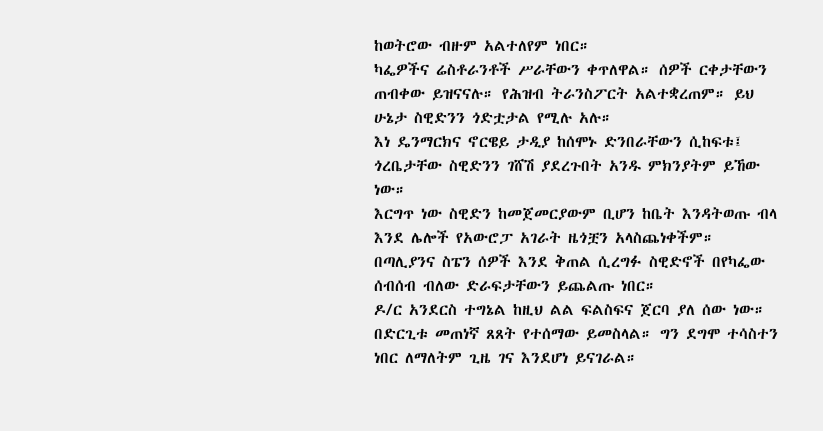ከወትሮው ብዙም አልተለየም ነበር።
ካፌዎችና ሬስቶራንቶች ሥራቸውን ቀጥለዋል። ሰዎች ርቀታቸውን ጠብቀው ይዝናናሉ። የሕዝብ ትራንስፖርት አልተቋረጠም። ይህ ሁኔታ ስዊድንን ጎድቷታል የሚሉ አሉ።
እነ ዴንማርክና ኖርዌይ ታዲያ ከሰሞኑ ድንበራቸውን ሲከፍቱ፤ ጎረቤታቸው ስዊድንን ገሸሽ ያደረጉበት አንዱ ምክንያትም ይኸው ነው።
እርግጥ ነው ስዊድን ከመጀመርያውም ቢሆን ከቤት እንዳትወጡ ብላ እንደ ሌሎች የአውሮፓ አገራት ዜጎቿን አላስጨነቀችም።
በጣሊያንና ስፔን ሰዎች እንደ ቅጠል ሲረግፉ ስዊድኖች በየካፌው ሰብሰብ ብለው ድራፍታቸውን ይጨልጡ ነበር።
ዶ/ር አንደርስ ተግኔል ከዚህ ልል ፍልስፍና ጀርባ ያለ ሰው ነው። በድርጊቱ መጠነኛ ጸጸት የተሰማው ይመስላል። ግን ደግሞ ተሳስተን ነበር ለማለትም ጊዜ ገና እንደሆነ ይናገራል።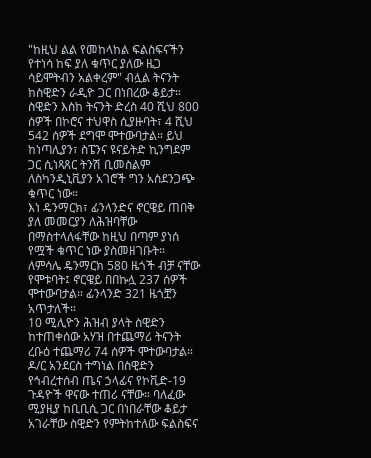"ከዚህ ልል የመከላከል ፍልስፍናችን የተነሳ ከፍ ያለ ቁጥር ያለው ዜጋ ሳይሞትብን አልቀረም" ብሏል ትናንት ከስዊድን ራዲዮ ጋር በነበረው ቆይታ።
ስዊድን እስከ ትናንት ድረስ 40 ሺህ 800 ሰዎች በኮሮና ተህዋስ ሲያዙባት፣ 4 ሺህ 542 ሰዎች ደግሞ ሞተውባታል። ይህ ከነጣሊያን፣ ስፔንና ዩናይትድ ኪንግደም ጋር ሲነጻጸር ትንሽ ቢመስልም ለስካንዲኒቪያን አገሮች ግን አስደንጋጭ ቁጥር ነው።
እነ ዴንማርክ፣ ፊንላንድና ኖርዌይ ጠበቅ ያለ መመርያን ለሕዝባቸው በማስተላለፋቸው ከዚህ በጣም ያነሰ የሟች ቁጥር ነው ያስመዘገቡት።
ለምሳሌ ዴንማርክ 580 ዜጎች ብቻ ናቸው የሞቱባት፤ ኖርዌይ በበኩሏ 237 ሰዎች ሞተውባታል። ፊንላንድ 321 ዜጎቿን አጥታለች።
10 ሚሊዮን ሕዝብ ያላት ስዊድን ከተጠቀሰው አሃዝ በተጨማሪ ትናንት ረቡዕ ተጨማሪ 74 ሰዎች ሞተውባታል።
ዶ/ር አንደርስ ተግነል በስዊድን የኅብረተሰብ ጤና ኃላፊና የኮቪድ-19 ጉዳዮች ዋናው ተጠሪ ናቸው። ባለፈው ሚያዚያ ከቢቢሲ ጋር በነበራቸው ቆይታ አገራቸው ስዊድን የምትከተለው ፍልስፍና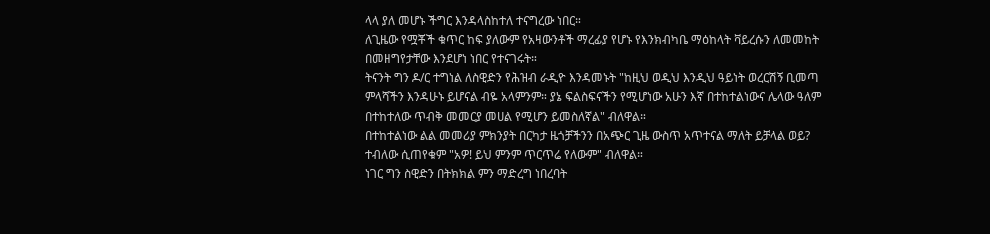ላላ ያለ መሆኑ ችግር እንዳላስከተለ ተናግረው ነበር።
ለጊዜው የሟቾች ቁጥር ከፍ ያለውም የአዛውንቶች ማረፊያ የሆኑ የእንክብካቤ ማዕከላት ቫይረሱን ለመመከት በመዘግየታቸው እንደሆነ ነበር የተናገሩት።
ትናንት ግን ዶ/ር ተግነል ለስዊድን የሕዝብ ራዲዮ እንዳመኑት "ከዚህ ወዲህ እንዲህ ዓይነት ወረርሽኝ ቢመጣ ምላሻችን እንዳሁኑ ይሆናል ብዬ አላምንም። ያኔ ፍልስፍናችን የሚሆነው አሁን እኛ በተከተልነውና ሌላው ዓለም በተከተለው ጥብቅ መመርያ መሀል የሚሆን ይመስለኛል" ብለዋል።
በተከተልነው ልል መመሪያ ምክንያት በርካታ ዜጎቻችንን በአጭር ጊዜ ውስጥ አጥተናል ማለት ይቻላል ወይ? ተብለው ሲጠየቁም "አዎ! ይህ ምንም ጥርጥሬ የለውም" ብለዋል።
ነገር ግን ስዊድን በትክክል ምን ማድረግ ነበረባት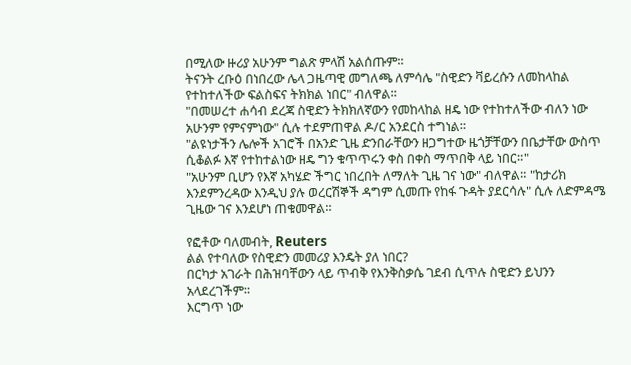በሚለው ዙሪያ አሁንም ግልጽ ምላሽ አልሰጡም።
ትናንት ረቡዕ በነበረው ሌላ ጋዜጣዊ መግለጫ ለምሳሌ "ስዊድን ቫይረሱን ለመከላከል የተከተለችው ፍልስፍና ትክክል ነበር" ብለዋል።
"በመሠረተ ሐሳብ ደረጃ ስዊድን ትክክለኛውን የመከላከል ዘዴ ነው የተከተለችው ብለን ነው አሁንም የምናምነው" ሲሉ ተደምጠዋል ዶ/ር አንደርስ ተግነል።
"ልዩነታችን ሌሎች አገሮች በአንድ ጊዜ ድንበራቸውን ዘጋግተው ዜጎቻቸውን በቤታቸው ውስጥ ሲቆልፉ እኛ የተከተልነው ዘዴ ግን ቁጥጥሩን ቀስ በቀስ ማጥበቅ ላይ ነበር።"
"አሁንም ቢሆን የእኛ አካሄድ ችግር ነበረበት ለማለት ጊዜ ገና ነው" ብለዋል። "ከታሪክ እንደምንረዳው እንዲህ ያሉ ወረርሽኞች ዳግም ሲመጡ የከፋ ጉዳት ያደርሳሉ" ሲሉ ለድምዳሜ ጊዜው ገና እንደሆነ ጠቁመዋል።

የፎቶው ባለመብት, Reuters
ልል የተባለው የስዊድን መመሪያ እንዴት ያለ ነበር?
በርካታ አገራት በሕዝባቸውን ላይ ጥብቅ የእንቅስቃሴ ገደብ ሲጥሉ ስዊድን ይህንን አላደረገችም።
እርግጥ ነው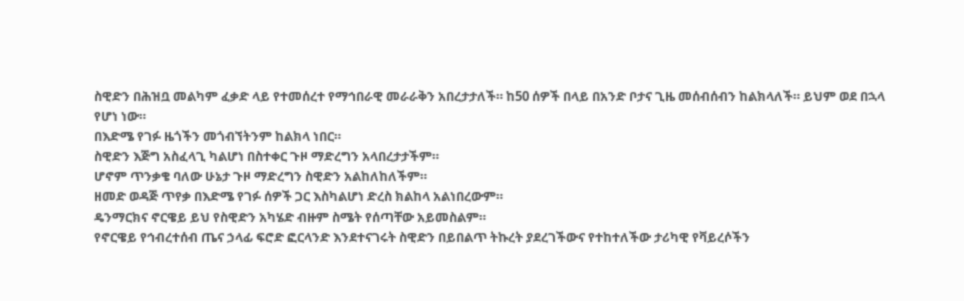ስዊድን በሕዝቧ መልካም ፈቃድ ላይ የተመሰረተ የማኅበራዊ መራራቅን አበረታታለች። ከ50 ሰዎች በላይ በአንድ ቦታና ጊዜ መሰብሰብን ከልክላለች። ይህም ወደ በኋላ የሆነ ነው።
በእድሜ የገፉ ዜጎችን መጎብኘትንም ከልክላ ነበር።
ስዊድን እጅግ አስፈላጊ ካልሆነ በስተቀር ጉዞ ማድረግን አላበረታታችም።
ሆኖም ጥንቃቄ ባለው ሁኔታ ጉዞ ማድረግን ስዊድን አልከለከለችም።
ዘመድ ወዳጅ ጥየቃ በእድሜ የገፉ ሰዎች ጋር እስካልሆነ ድረስ ክልከላ አልነበረውም።
ዴንማርክና ኖርዌይ ይህ የስዊድን አካሄድ ብዙም ስሜት የሰጣቸው አይመስልም።
የኖርዌይ የኅብረተሰብ ጤና ኃላፊ ፍሮድ ፎርላንድ እንደተናገሩት ስዊድን በይበልጥ ትኩረት ያደረገችውና የተከተለችው ታሪካዊ የቫይረሶችን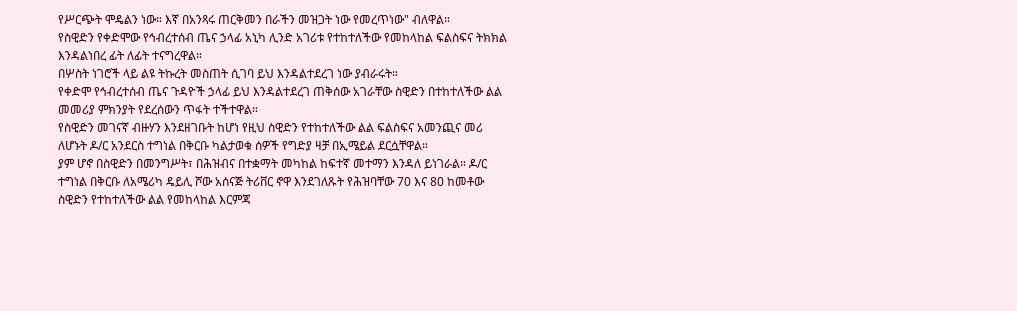የሥርጭት ሞዴልን ነው። እኛ በአንጻሩ ጠርቅመን በራችን መዝጋት ነው የመረጥነው" ብለዋል።
የስዊድን የቀድሞው የኅብረተሰብ ጤና ኃላፊ አኒካ ሊንድ አገሪቱ የተከተለችው የመከላከል ፍልስፍና ትክክል እንዳልነበረ ፊት ለፊት ተናግረዋል።
በሦስት ነገሮች ላይ ልዩ ትኩረት መስጠት ሲገባ ይህ እንዳልተደረገ ነው ያብራሩት።
የቀድሞ የኅብረተሰብ ጤና ጉዳዮች ኃላፊ ይህ እንዳልተደረገ ጠቅሰው አገራቸው ስዊድን በተከተለችው ልል መመሪያ ምክንያት የደረሰውን ጥፋት ተችተዋል።
የስዊድን መገናኛ ብዙሃን እንደዘገቡት ከሆነ የዚህ ስዊድን የተከተለችው ልል ፍልስፍና አመንጪና መሪ ለሆኑት ዶ/ር አንደርስ ተግነል በቅርቡ ካልታወቁ ሰዎች የግድያ ዛቻ በኢሜይል ደርሷቸዋል።
ያም ሆኖ በስዊድን በመንግሥት፣ በሕዝብና በተቋማት መካከል ከፍተኛ መተማን እንዳለ ይነገራል። ዶ/ር ተግነል በቅርቡ ለአሜሪካ ዴይሊ ሾው አሰናጅ ትሪቨር ኖዋ እንደገለጹት የሕዝባቸው 70 እና 80 ከመቶው ስዊድን የተከተለችው ልል የመከላከል እርምጃ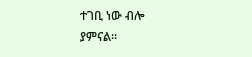ተገቢ ነው ብሎ ያምናል።